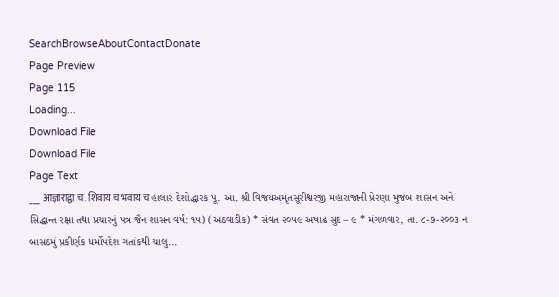SearchBrowseAboutContactDonate
Page Preview
Page 115
Loading...
Download File
Download File
Page Text
___ आज्ञाराद्वा च. शिवाय च भवाय च હાલાર દેશોદ્ધારક પૂ. આ. શ્રી વિજયઅમૃતસૂરીશ્વરજી મહારાજાની પ્રેરણા મુજબ શાસન અને સિદ્ધાન્ત રક્ષા તથા પ્રચારનું પત્ર જૈન શાસન વર્ષ: ૧૫) (અઠવાડીક) * સંવત ૨૦૫૯ અષાઢ સુદ – ૯ * મંગળવાર, તા. ૮-૭-૨૦૦૩ ન બાસઠમું પ્રકીર્ણક ધર્મોપદેશ ગતાંકથી ચાલુ...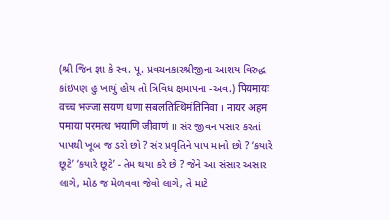(શ્રી જિન જ્ઞા કે સ્વ. પૂ. પ્રવચનકારશ્રીજીના આશય વિરુદ્ધ કાંઇપણ હુ ખાયું હોય તો ત્રિવિધ ક્ષમાપના -અવ.) पियमायः वच्च भज्जा सयण धणा सबलतित्थिमंतिनिवा । नायर अहम पमाया परमत्थ भयाणि जीवाणं ॥ સંર જીવન પસાર કરતાં પાપથી ખૂબ જ ડરો છો ? સંર પ્રવૃતિને પાપ માનો છો ? ‘કયારે છૂટે’ ‘કયારે છૂટે’ - તેમ થયા કરે છે ? જેને આ સંસાર અસાર લાગે, મોઠ જ મેળવવા જેવો લાગે, તે માટે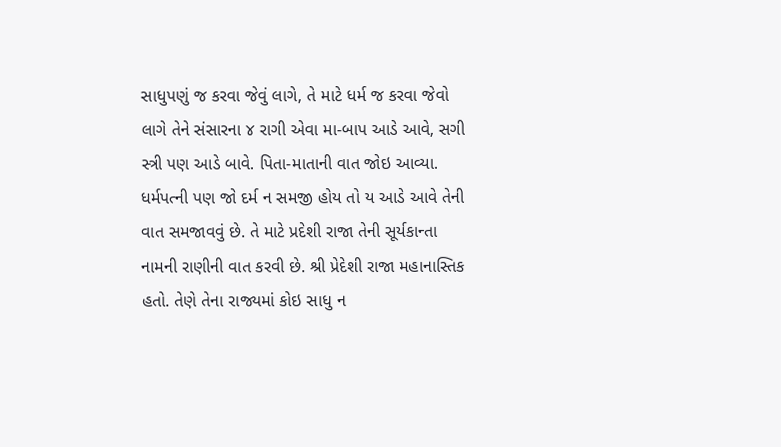સાધુપણું જ કરવા જેવું લાગે, તે માટે ધર્મ જ કરવા જેવો લાગે તેને સંસારના ૪ રાગી એવા મા-બાપ આડે આવે, સગી સ્ત્રી પણ આડે બાવે. પિતા-માતાની વાત જોઇ આવ્યા. ધર્મપત્ની પણ જો દર્મ ન સમજી હોય તો ય આડે આવે તેની વાત સમજાવવું છે. તે માટે પ્રદેશી રાજા તેની સૂર્યકાન્તા નામની રાણીની વાત કરવી છે. શ્રી પ્રેદેશી રાજા મહાનાસ્તિક હતો. તેણે તેના રાજ્યમાં કોઇ સાધુ ન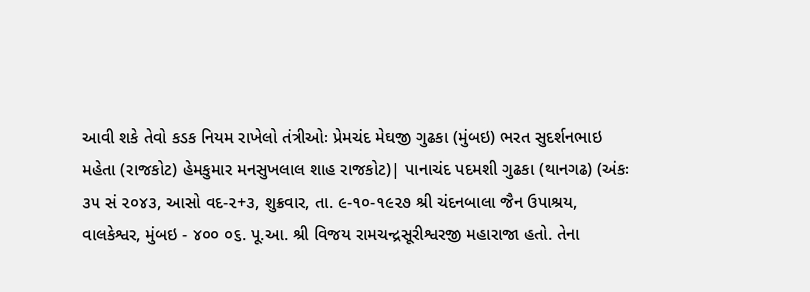આવી શકે તેવો કડક નિયમ રાખેલો તંત્રીઓઃ પ્રેમચંદ મેઘજી ગુઢકા (મુંબઇ) ભરત સુદર્શનભાઇ મહેતા (રાજકોટ) હેમકુમાર મનસુખલાલ શાહ રાજકોટ)| પાનાચંદ પદમશી ગુઢકા (થાનગઢ) (અંકઃ ૩૫ સં ૨૦૪૩, આસો વદ-૨+૩, શુક્રવાર, તા. ૯-૧૦-૧૯૨૭ શ્રી ચંદનબાલા જૈન ઉપાશ્રય, વાલકેશ્વર, મુંબઇ - ૪૦૦ ૦૬. પૂ.આ. શ્રી વિજય રામચન્દ્રસૂરીશ્વરજી મહારાજા હતો. તેના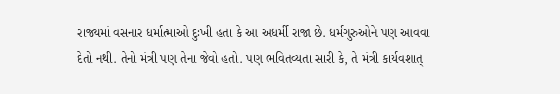રાજ્યમાં વસનાર ધર્માત્માઓ દુઃખી હતા કે આ અધર્મી રાજા છે. ધર્મગુરુઓને પણ આવવા દેતો નથી. તેનો મંત્રી પણ તેના જેવો હતો. પણ ભવિતવ્યતા સારી કે, તે મંત્રી કાર્યવશાત્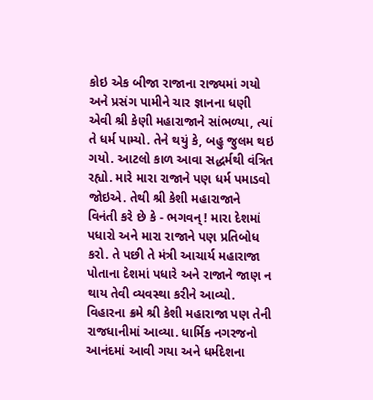કોઇ એક બીજા રાજાના રાજ્યમાં ગયો અને પ્રસંગ પામીને ચાર જ્ઞાનના ધણી એવી શ્રી કેણી મહારાજાને સાંભળ્યા, ત્યાં તે ધર્મ પામ્યો. તેને થયું કે, બહુ જુલમ થઇ ગયો. આટલો કાળ આવા સદ્ધર્મથી વંત્રિત રહ્યો. મારે મારા રાજાને પણ ધર્મ પમાડવો જોઇએ. તેથી શ્રી કેશી મહારાજાને વિનંતી કરે છે કે - ભગવન્ ! મારા દેશમાં પધારો અને મારા રાજાને પણ પ્રતિબોધ કરો. તે પછી તે મંત્રી આચાર્ય મહારાજા પોતાના દેશમાં પધારે અને રાજાને જાણ ન થાય તેવી વ્યવસ્થા કરીને આવ્યો. વિહારના ક્રમે શ્રી કેશી મહારાજા પણ તેની રાજધાનીમાં આવ્યા. ધાર્મિક નગરજનો આનંદમાં આવી ગયા અને ધર્મદેશના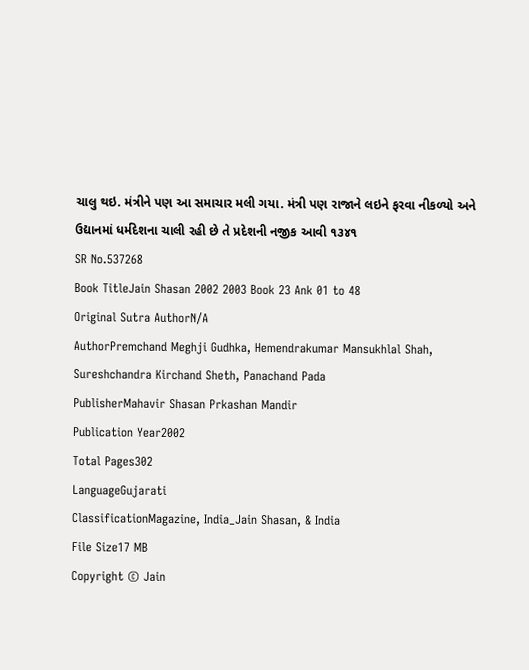ચાલુ થઇ. મંત્રીને પણ આ સમાચાર મલી ગયા. મંત્રી પણ રાજાને લઇને ફરવા નીકળ્યો અને ઉદ્યાનમાં ધર્મદેશના ચાલી રહી છે તે પ્રદેશની નજીક આવી ૧૩૪૧
SR No.537268
Book TitleJain Shasan 2002 2003 Book 23 Ank 01 to 48
Original Sutra AuthorN/A
AuthorPremchand Meghji Gudhka, Hemendrakumar Mansukhlal Shah, Sureshchandra Kirchand Sheth, Panachand Pada
PublisherMahavir Shasan Prkashan Mandir
Publication Year2002
Total Pages302
LanguageGujarati
ClassificationMagazine, India_Jain Shasan, & India
File Size17 MB
Copyright © Jain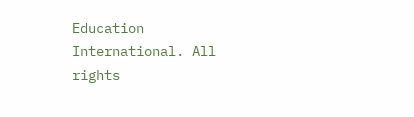Education International. All rights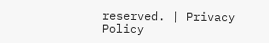reserved. | Privacy Policy